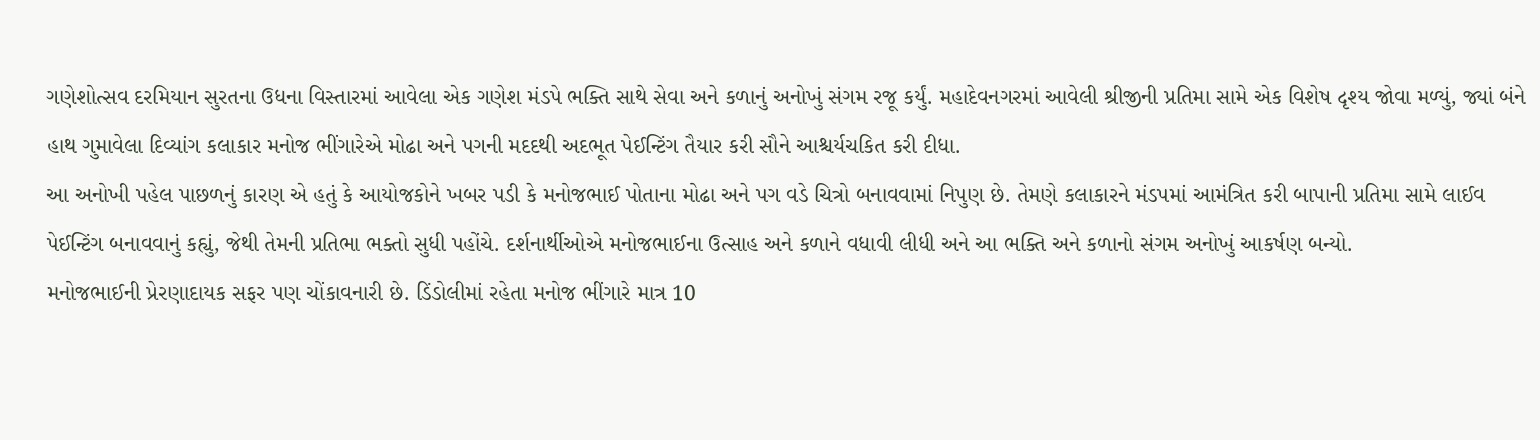ગણેશોત્સવ દરમિયાન સુરતના ઉધના વિસ્તારમાં આવેલા એક ગણેશ મંડપે ભક્તિ સાથે સેવા અને કળાનું અનોખું સંગમ રજૂ કર્યું. મહાદેવનગરમાં આવેલી શ્રીજીની પ્રતિમા સામે એક વિશેષ દૃશ્ય જોવા મળ્યું, જ્યાં બંને હાથ ગુમાવેલા દિવ્યાંગ કલાકાર મનોજ ભીંગારેએ મોઢા અને પગની મદદથી અદભૂત પેઈન્ટિંગ તૈયાર કરી સૌને આશ્ચર્યચકિત કરી દીધા.
આ અનોખી પહેલ પાછળનું કારણ એ હતું કે આયોજકોને ખબર પડી કે મનોજભાઈ પોતાના મોઢા અને પગ વડે ચિત્રો બનાવવામાં નિપુણ છે. તેમણે કલાકારને મંડપમાં આમંત્રિત કરી બાપાની પ્રતિમા સામે લાઈવ પેઈન્ટિંગ બનાવવાનું કહ્યું, જેથી તેમની પ્રતિભા ભક્તો સુધી પહોંચે. દર્શનાર્થીઓએ મનોજભાઈના ઉત્સાહ અને કળાને વધાવી લીધી અને આ ભક્તિ અને કળાનો સંગમ અનોખું આકર્ષણ બન્યો.
મનોજભાઈની પ્રેરણાદાયક સફર પણ ચોંકાવનારી છે. ડિંડોલીમાં રહેતા મનોજ ભીંગારે માત્ર 10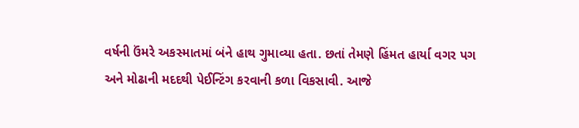વર્ષની ઉંમરે અકસ્માતમાં બંને હાથ ગુમાવ્યા હતા. છતાં તેમણે હિંમત હાર્યા વગર પગ અને મોઢાની મદદથી પેઈન્ટિંગ કરવાની કળા વિકસાવી. આજે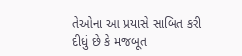તેઓના આ પ્રયાસે સાબિત કરી દીધું છે કે મજબૂત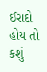ઈરાદો હોય તો કશું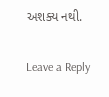અશક્ય નથી.

Leave a Reply